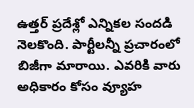ఉత్తర్ ప్రదేశ్లో ఎన్నికల సందడి నెలకొంది. పార్టీలన్నీ ప్రచారంలో బిజీగా మారాయి. ఎవరికి వారు అధికారం కోసం వ్యూహ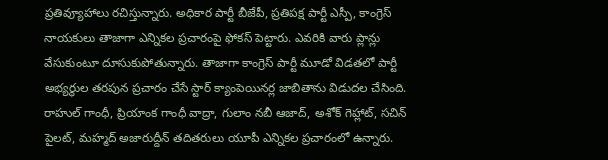ప్రతివ్యూహాలు రచిస్తున్నారు. అధికార పార్టీ బీజేపీ, ప్రతిపక్ష పార్టీ ఎస్పీ, కాంగ్రెస్ నాయకులు తాజాగా ఎన్నికల ప్రచారంపై ఫోకస్ పెట్టారు. ఎవరికి వారు ప్లాన్లు వేసుకుంటూ దూసుకుపోతున్నారు. తాజాగా కాంగ్రెస్ పార్టీ మూడో విడతలో పార్టీ అభ్యర్థుల తరపున ప్రచారం చేసే స్టార్ క్యాంపెయినర్ల జాబితాను విడుదల చేసింది. రాహుల్ గాంధీ, ప్రియాంక గాంధీ వాద్రా, గులాం నబీ ఆజాద్, అశోక్ గెహ్లాట్, సచిన్ పైలట్, మహ్మద్ అజారుద్దీన్ తదితరులు యూపీ ఎన్నికల ప్రచారంలో ఉన్నారు.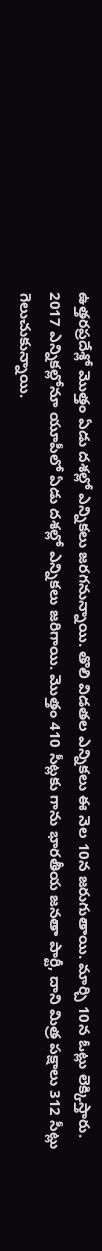ఉత్తరప్రదేశ్లో మొత్తం ఏడు దశల్లో ఎన్నికలు జరగనున్నాయి. తొలి విడతల ఎన్నికలు ఈ నెల 10న జరుగుతాయి. మార్చి 10న ఓట్లు లెక్కిస్తారు. 2017 ఎన్నికల్లోనూ యూపీలో ఏడు దశల్లో ఎన్నికలు జరిగాయి. మొత్తం 410 సీట్లకు గాను భారతీయ జనతా పార్టీ, దాని మిత్ర పక్షాలు 312 సీట్లు గెలుచుకున్నాయి.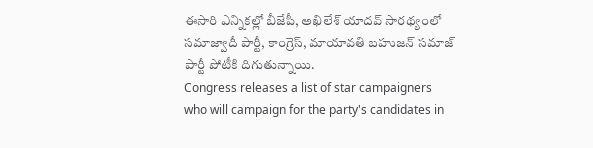ఈసారి ఎన్నికల్లో బీజేపీ, అఖిలేశ్ యాదవ్ సారథ్యంలో సమాజ్వాదీ పార్టీ, కాంగ్రెస్, మాయావతి బహుజన్ సమాజ్ పార్టీ పోటీకి దిగుతున్నాయి.
Congress releases a list of star campaigners who will campaign for the party's candidates in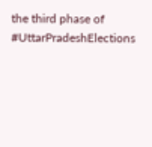the third phase of #UttarPradeshElections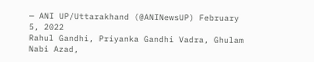— ANI UP/Uttarakhand (@ANINewsUP) February 5, 2022
Rahul Gandhi, Priyanka Gandhi Vadra, Ghulam Nabi Azad,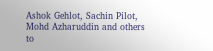Ashok Gehlot, Sachin Pilot, Mohd Azharuddin and others to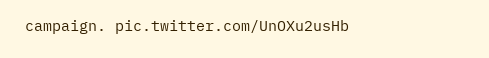campaign. pic.twitter.com/UnOXu2usHb